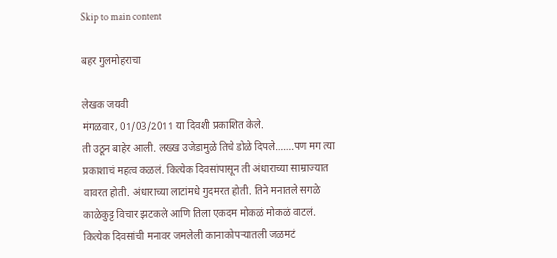Skip to main content

बहर गुलमोहराचा

लेखक जयवी
मंगळवार, 01/03/2011 या दिवशी प्रकाशित केले.
ती उठून बाहेर आली. लख्ख उजेडामुळे तिचे डोळे दिपले…….पण मग त्या प्रकाशाचं महत्व कळलं. कित्येक दिवसांपासून ती अंधाराच्या साम्राज्यात वावरत होती. अंधाराच्या लाटांमधे गुदमरत होती. तिने मनातले सगळे काळेकुट्ट विचार झटकले आणि तिला एकदम मोकळं मोकळं वाटलं. कित्येक दिवसांची मनावर जमलेली कानाकोपर्‍यातली जळमटं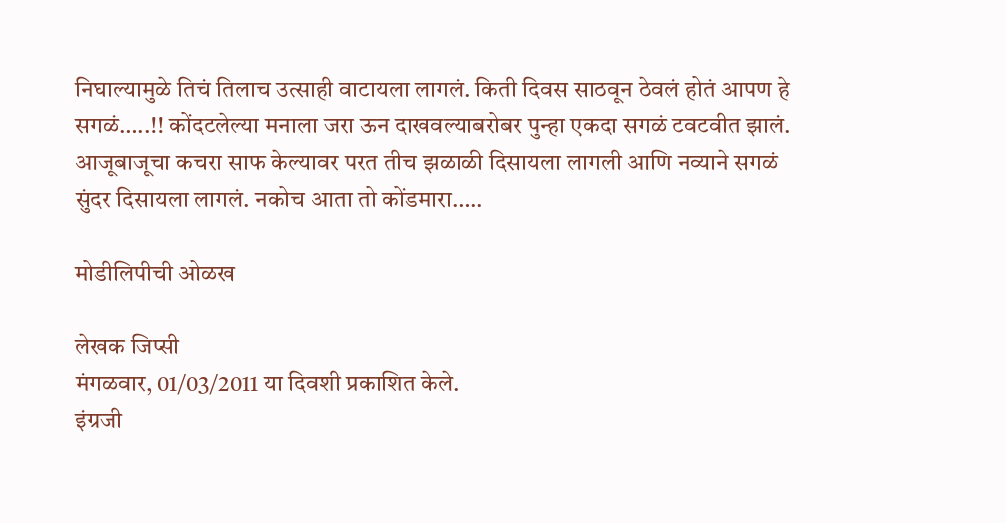निघाल्यामुळे तिचं तिलाच उत्साही वाटायला लागलं. किती दिवस साठवून ठेवलं होतं आपण हे सगळं…..!! कोंदटलेल्या मनाला जरा ऊन दाखवल्याबरोबर पुन्हा एकदा सगळं टवटवीत झालं. आजूबाजूचा कचरा साफ केल्यावर परत तीच झळाळी दिसायला लागली आणि नव्याने सगळं सुंदर दिसायला लागलं. नकोच आता तो कोंडमारा…..

मोडीलिपीची ओळख

लेखक जिप्सी
मंगळवार, 01/03/2011 या दिवशी प्रकाशित केले.
इंग्रजी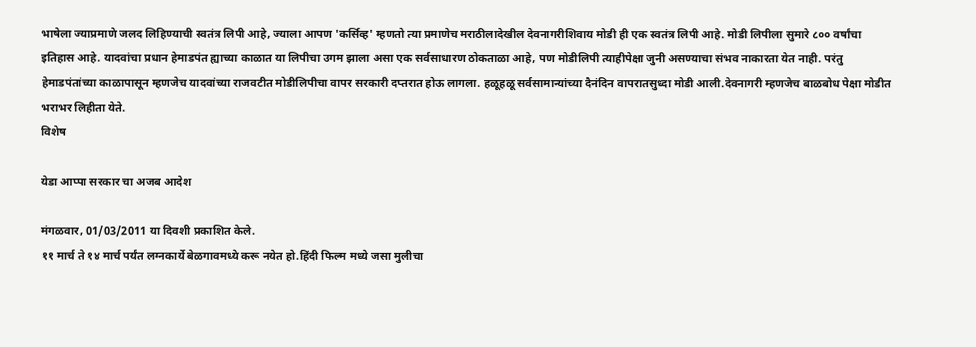भाषेला ज्याप्रमाणे जलद लिहिण्याची स्वतंत्र लिपी आहे, ज्याला आपण 'कर्सिव्ह' म्हणतो त्या प्रमाणेच मराठीलादेखील देवनागरीशिवाय मोडी ही एक स्वतंत्र लिपी आहे. मोडी लिपीला सुमारे ८०० वर्षांचा इतिहास आहे. यादवांचा प्रधान हेमाडपंत ह्याच्या काळात या लिपीचा उगम झाला असा एक सर्वसाधारण ठोकताळा आहे, पण मोडीलिपी त्याहीपेक्षा जुनी असण्याचा संभव नाकारता येत नाही. परंतु हेमाडपंतांच्या काळापासून म्हणजेच यादवांच्या राजवटीत मोडीलिपीचा वापर सरकारी दप्तरात होऊ लागला. हळूहळू सर्वसामान्यांच्या दैनंदिन वापरातसुध्दा मोडी आली.देवनागरी म्हणजेच बाळबोध पेक्षा मोडीत भराभर लिहीता येते.
विशेष

येडा आप्पा सरकार चा अजब आदेश

मंगळवार, 01/03/2011 या दिवशी प्रकाशित केले.
११ मार्च ते १४ मार्च पर्यंत लग्नकार्ये बेळगावमध्ये करू नयेत हो.हिंदी फिल्म मध्ये जसा मुलीचा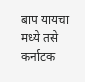बाप यायचा मध्ये तसे कर्नाटक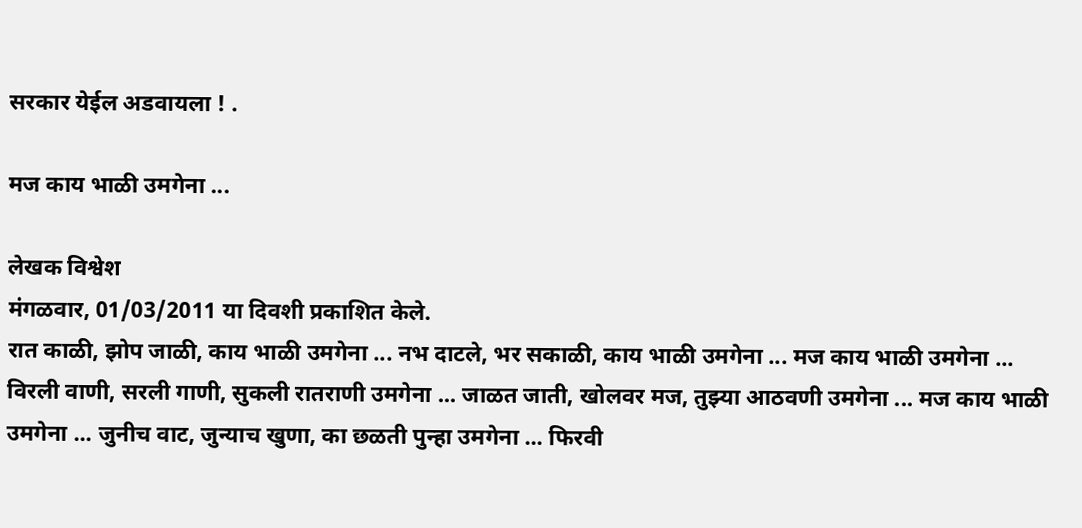सरकार येईल अडवायला ! .

मज काय भाळी उमगेना ...

लेखक विश्वेश
मंगळवार, 01/03/2011 या दिवशी प्रकाशित केले.
रात काळी, झोप जाळी, काय भाळी उमगेना ... नभ दाटले, भर सकाळी, काय भाळी उमगेना ... मज काय भाळी उमगेना ... विरली वाणी, सरली गाणी, सुकली रातराणी उमगेना ... जाळत जाती, खोलवर मज, तुझ्या आठवणी उमगेना ... मज काय भाळी उमगेना ... जुनीच वाट, जुन्याच खुणा, का छळती पुन्हा उमगेना ... फिरवी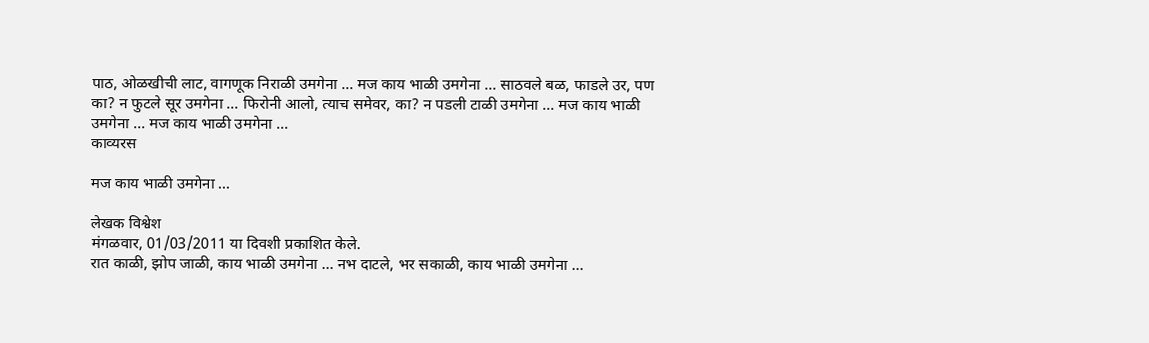पाठ, ओळखीची लाट, वागणूक निराळी उमगेना ... मज काय भाळी उमगेना ... साठवले बळ, फाडले उर, पण का? न फुटले सूर उमगेना ... फिरोनी आलो, त्याच समेवर, का? न पडली टाळी उमगेना ... मज काय भाळी उमगेना ... मज काय भाळी उमगेना ...
काव्यरस

मज काय भाळी उमगेना ...

लेखक विश्वेश
मंगळवार, 01/03/2011 या दिवशी प्रकाशित केले.
रात काळी, झोप जाळी, काय भाळी उमगेना ... नभ दाटले, भर सकाळी, काय भाळी उमगेना ...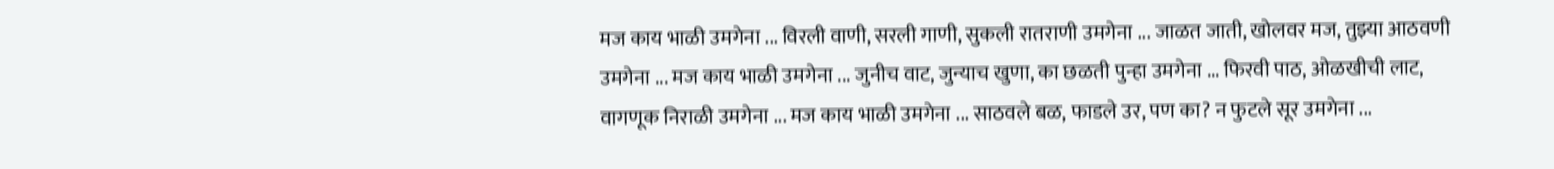मज काय भाळी उमगेना ... विरली वाणी, सरली गाणी, सुकली रातराणी उमगेना ... जाळत जाती, खोलवर मज, तुझ्या आठवणी उमगेना ... मज काय भाळी उमगेना ... जुनीच वाट, जुन्याच खुणा, का छळती पुन्हा उमगेना ... फिरवी पाठ, ओळखीची लाट, वागणूक निराळी उमगेना ... मज काय भाळी उमगेना ... साठवले बळ, फाडले उर, पण का? न फुटले सूर उमगेना ...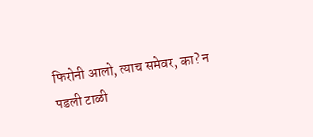फिरोनी आलो, त्याच समेवर, का? न पडली टाळी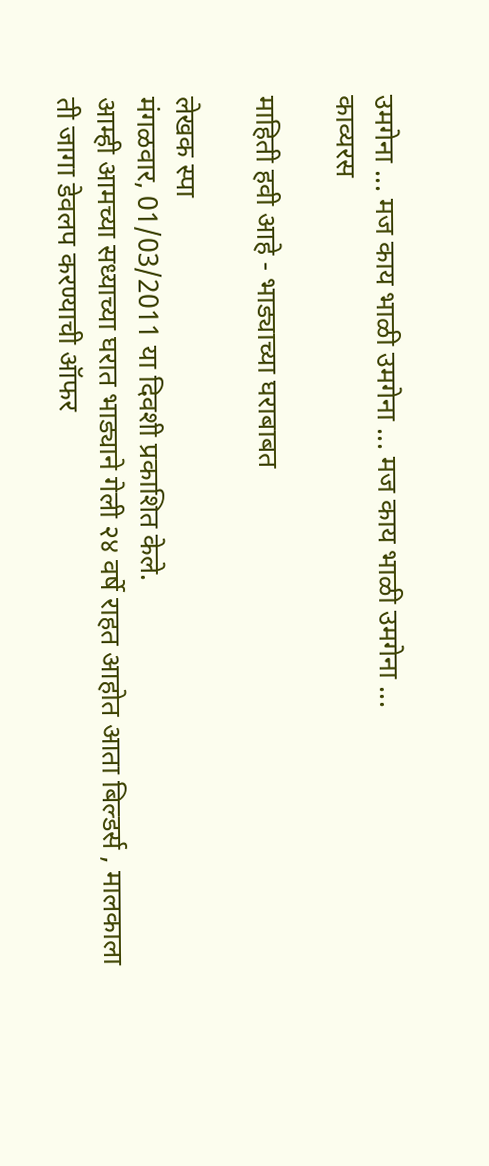उमगेना ... मज काय भाळी उमगेना ... मज काय भाळी उमगेना ...
काव्यरस

माहिती हवी आहे - भाड्याच्या घराबाबत

लेखक स्पा
मंगळवार, 01/03/2011 या दिवशी प्रकाशित केले.
आम्ही आमच्या सध्याच्या घरात भाड्याने गेली २४ वर्षे राहत आहोत आता बिल्डर्स , मालकाला ती जागा डेवलप करण्याची ऑफर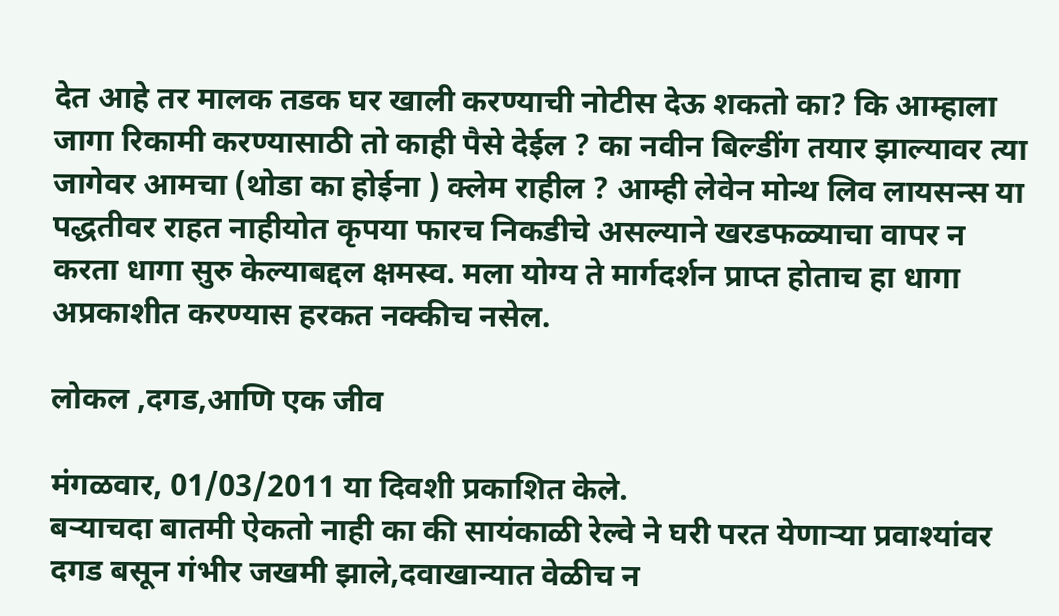देत आहे तर मालक तडक घर खाली करण्याची नोटीस देऊ शकतो का? कि आम्हाला जागा रिकामी करण्यासाठी तो काही पैसे देईल ? का नवीन बिल्डींग तयार झाल्यावर त्या जागेवर आमचा (थोडा का होईना ) क्लेम राहील ? आम्ही लेवेन मोन्थ लिव लायसन्स या पद्धतीवर राहत नाहीयोत कृपया फारच निकडीचे असल्याने खरडफळ्याचा वापर न करता धागा सुरु केल्याबद्दल क्षमस्व. मला योग्य ते मार्गदर्शन प्राप्त होताच हा धागा अप्रकाशीत करण्यास हरकत नक्कीच नसेल.

लोकल ,दगड,आणि एक जीव

मंगळवार, 01/03/2011 या दिवशी प्रकाशित केले.
बऱ्याचदा बातमी ऐकतो नाही का की सायंकाळी रेल्वे ने घरी परत येणाऱ्या प्रवाश्यांवर दगड बसून गंभीर जखमी झाले,दवाखान्यात वेळीच न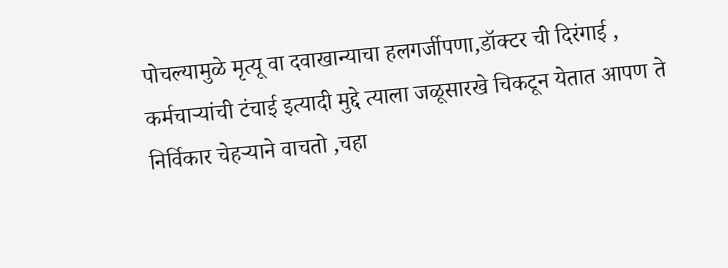पोचल्यामुळे मृत्यू वा दवाखान्याचा हलगर्जीपणा,डॉक्टर ची दिरंगाई , कर्मचाऱ्यांची टंचाई इत्यादी मुद्दे त्याला जळूसारखे चिकटून येतात आपण ते निर्विकार चेहऱ्याने वाचतो ,चहा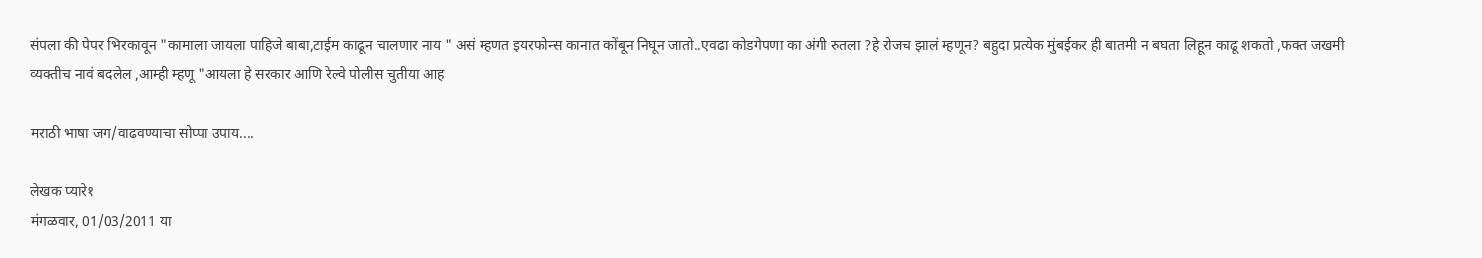संपला की पेपर भिरकावून "कामाला जायला पाहिजे बाबा,टाईम काढून चालणार नाय " असं म्हणत इयरफोन्स कानात कोंबून निघून जातो..एवढा कोडगेपणा का अंगी रुतला ?हे रोजच झालं म्हणून? बहुदा प्रत्येक मुंबईकर ही बातमी न बघता लिहून काढू शकतो ,फक्त जखमी व्यक्तीच नावं बदलेल ,आम्ही म्हणू "आयला हे सरकार आणि रेल्वे पोलीस चुतीया आह

मराठी भाषा जग/वाढवण्याचा सोप्पा उपाय....

लेखक प्यारे१
मंगळवार, 01/03/2011 या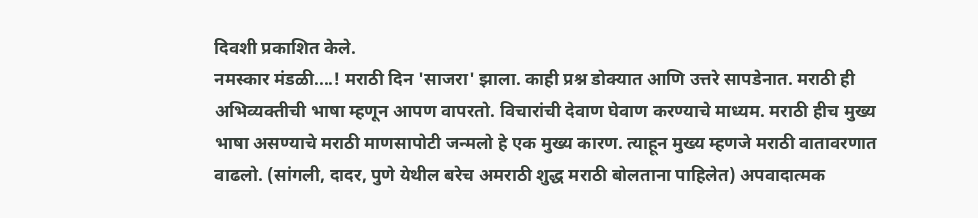दिवशी प्रकाशित केले.
नमस्कार मंडळी....! मराठी दिन 'साजरा' झाला. काही प्रश्न डोक्यात आणि उत्तरे सापडेनात. मराठी ही अभिव्यक्तीची भाषा म्हणून आपण वापरतो. विचारांची देवाण घेवाण करण्याचे माध्यम. मराठी हीच मुख्य भाषा असण्याचे मराठी माणसापोटी जन्मलो हे एक मुख्य कारण. त्याहून मुख्य म्हणजे मराठी वातावरणात वाढलो. (सांगली, दादर, पुणे येथील बरेच अमराठी शुद्ध मराठी बोलताना पाहिलेत) अपवादात्मक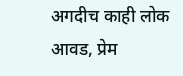अगदीच काही लोक आवड, प्रेम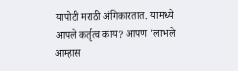यापोटी मराठी अंगिकारतात. यामध्ये आपले कर्तृत्व काय? आपण 'लाभले आम्हास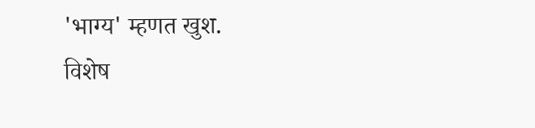'भाग्य' म्हणत खुश.
विशेष